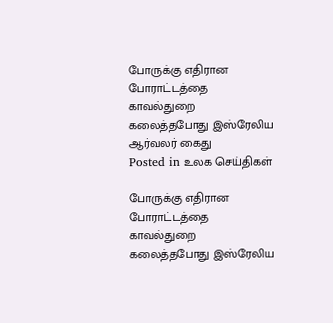போருக்கு எதிரான போராட்டத்தை காவல்துறை கலைத்தபோது இஸ்ரேலிய ஆர்வலர் கைது
Posted in உலக செய்திகள்

போருக்கு எதிரான போராட்டத்தை காவல்துறை கலைத்தபோது இஸ்ரேலிய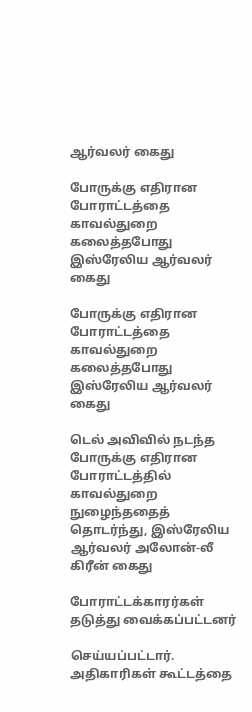ஆர்வலர் கைது

போருக்கு எதிரான போராட்டத்தை காவல்துறை கலைத்தபோது இஸ்ரேலிய ஆர்வலர் கைது

போருக்கு எதிரான போராட்டத்தை காவல்துறை கலைத்தபோது இஸ்ரேலிய ஆர்வலர் கைது

டெல் அவிவில் நடந்த போருக்கு எதிரான போராட்டத்தில் காவல்துறை நுழைந்ததைத் தொடர்ந்து, இஸ்ரேலிய ஆர்வலர் அலோன்-லீ கிரீன் கைது

போராட்டக்காரர்கள் தடுத்து வைக்கப்பட்டனர்

செய்யப்பட்டார். அதிகாரிகள் கூட்டத்தை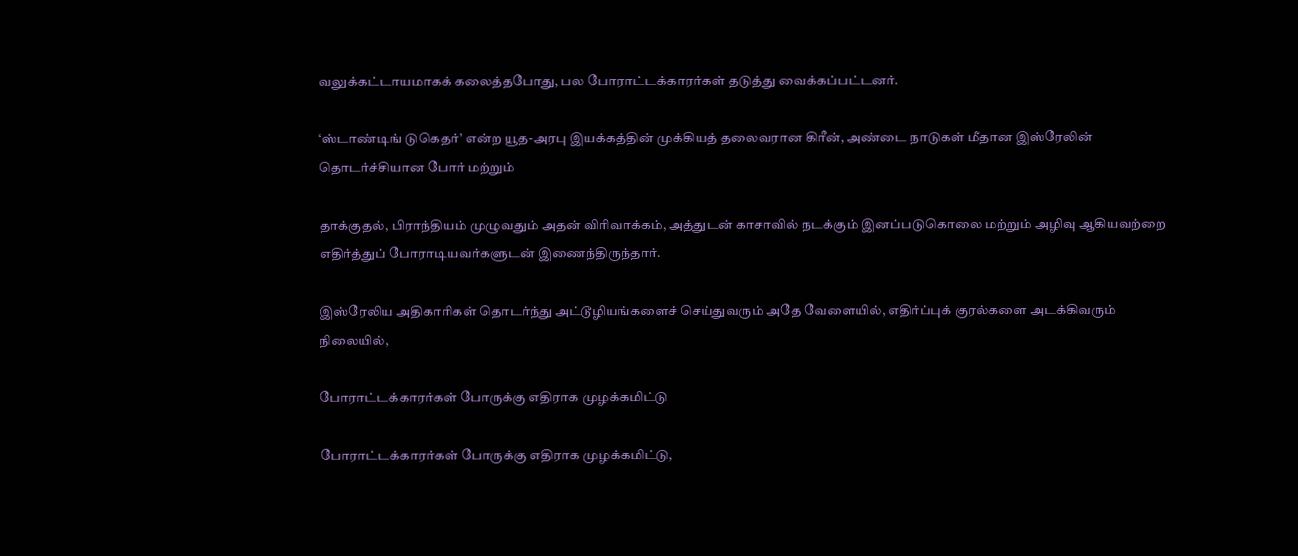வலுக்கட்டாயமாகக் கலைத்தபோது, பல போராட்டக்காரர்கள் தடுத்து வைக்கப்பட்டனர்.

‘ஸ்டாண்டிங் டுகெதர்’ என்ற யூத-அரபு இயக்கத்தின் முக்கியத் தலைவரான கிரீன், அண்டை நாடுகள் மீதான இஸ்ரேலின் தொடர்ச்சியான போர் மற்றும்

தாக்குதல், பிராந்தியம் முழுவதும் அதன் விரிவாக்கம், அத்துடன் காசாவில் நடக்கும் இனப்படுகொலை மற்றும் அழிவு ஆகியவற்றை எதிர்த்துப் போராடியவர்களுடன் இணைந்திருந்தார்.

இஸ்ரேலிய அதிகாரிகள் தொடர்ந்து அட்டூழியங்களைச் செய்துவரும் அதே வேளையில், எதிர்ப்புக் குரல்களை அடக்கிவரும் நிலையில்,

போராட்டக்காரர்கள் போருக்கு எதிராக முழக்கமிட்டு

போராட்டக்காரர்கள் போருக்கு எதிராக முழக்கமிட்டு,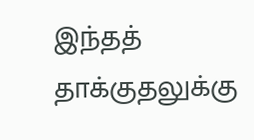இந்தத் தாக்குதலுக்கு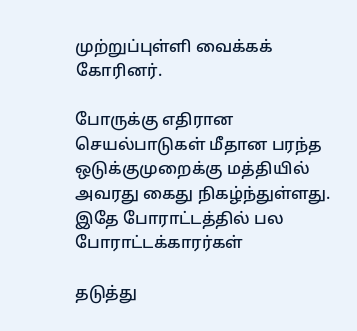முற்றுப்புள்ளி வைக்கக் கோரினர்.

போருக்கு எதிரான செயல்பாடுகள் மீதான பரந்த ஒடுக்குமுறைக்கு மத்தியில் அவரது கைது நிகழ்ந்துள்ளது. இதே போராட்டத்தில் பல போராட்டக்காரர்கள்

தடுத்து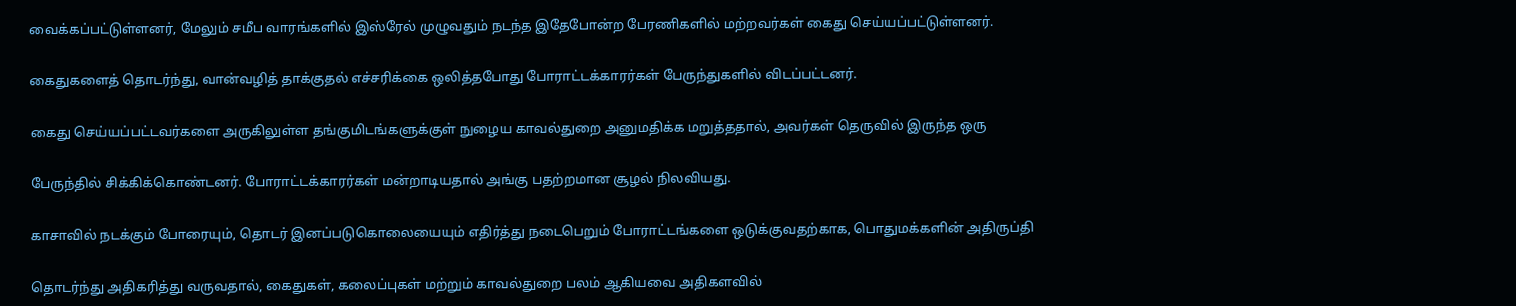வைக்கப்பட்டுள்ளனர், மேலும் சமீப வாரங்களில் இஸ்ரேல் முழுவதும் நடந்த இதேபோன்ற பேரணிகளில் மற்றவர்கள் கைது செய்யப்பட்டுள்ளனர்.

கைதுகளைத் தொடர்ந்து, வான்வழித் தாக்குதல் எச்சரிக்கை ஒலித்தபோது போராட்டக்காரர்கள் பேருந்துகளில் விடப்பட்டனர்.

கைது செய்யப்பட்டவர்களை அருகிலுள்ள தங்குமிடங்களுக்குள் நுழைய காவல்துறை அனுமதிக்க மறுத்ததால், அவர்கள் தெருவில் இருந்த ஒரு

பேருந்தில் சிக்கிக்கொண்டனர். போராட்டக்காரர்கள் மன்றாடியதால் அங்கு பதற்றமான சூழல் நிலவியது.

காசாவில் நடக்கும் போரையும், தொடர் இனப்படுகொலையையும் எதிர்த்து நடைபெறும் போராட்டங்களை ஒடுக்குவதற்காக, பொதுமக்களின் அதிருப்தி

தொடர்ந்து அதிகரித்து வருவதால், கைதுகள், கலைப்புகள் மற்றும் காவல்துறை பலம் ஆகியவை அதிகளவில்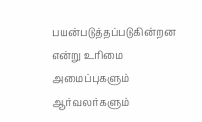பயன்படுத்தப்படுகின்றன என்று உரிமை அமைப்புகளும் ஆர்வலர்களும்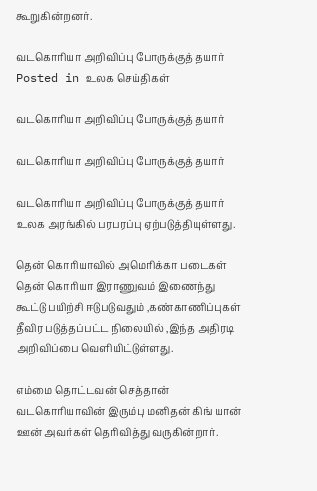கூறுகின்றனர்.

வடகொரியா அறிவிப்பு போருக்குத் தயார்
Posted in உலக செய்திகள்

வடகொரியா அறிவிப்பு போருக்குத் தயார்

வடகொரியா அறிவிப்பு போருக்குத் தயார்

வடகொரியா அறிவிப்பு போருக்குத் தயார் உலக அரங்கில் பரபரப்பு ஏற்படுத்தியுள்ளது.

தென் கொரியாவில் அமெரிக்கா படைகள் தென் கொரியா இராணுவம் இணைந்து கூட்டு பயிற்சி ஈடுபடுவதும் ,கண்காணிப்புகள் தீவிர படுத்தப்பட்ட நிலையில் ,இந்த அதிரடி அறிவிப்பை வெளியிட்டுள்ளது.

எம்மை தொட்டவன் செத்தான் வடகொரியாவின் இரும்பு மனிதன் கிங் யான் ஊன் அவர்கள் தெரிவித்து வருகின்றார்.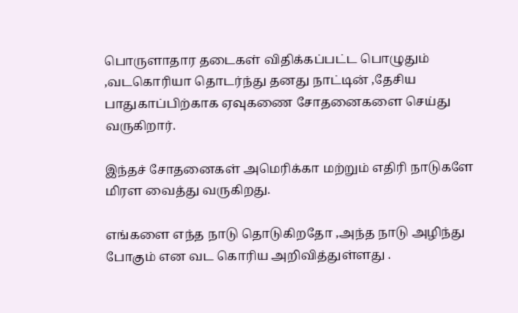பொருளாதார தடைகள் விதிக்கப்பட்ட பொழுதும் ,வடகொரியா தொடர்ந்து தனது நாட்டின் ,தேசிய பாதுகாப்பிற்காக ஏவுகணை சோதனைகளை செய்து வருகிறார்.

இந்தச் சோதனைகள் அமெரிக்கா மற்றும் எதிரி நாடுகளே மிரள வைத்து வருகிறது.

எங்களை எந்த நாடு தொடுகிறதோ ,அந்த நாடு அழிந்து போகும் என வட கொரிய அறிவித்துள்ளது .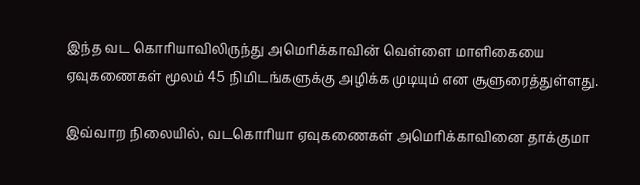இந்த வட கொரியாவிலிருந்து அமெரிக்காவின் வெள்ளை மாளிகையை ஏவுகணைகள் மூலம் 45 நிமிடங்களுக்கு அழிக்க முடியும் என சூளுரைத்துள்ளது.

இவ்வாற நிலையில், வடகொரியா ஏவுகணைகள் அமெரிக்காவினை தாக்குமா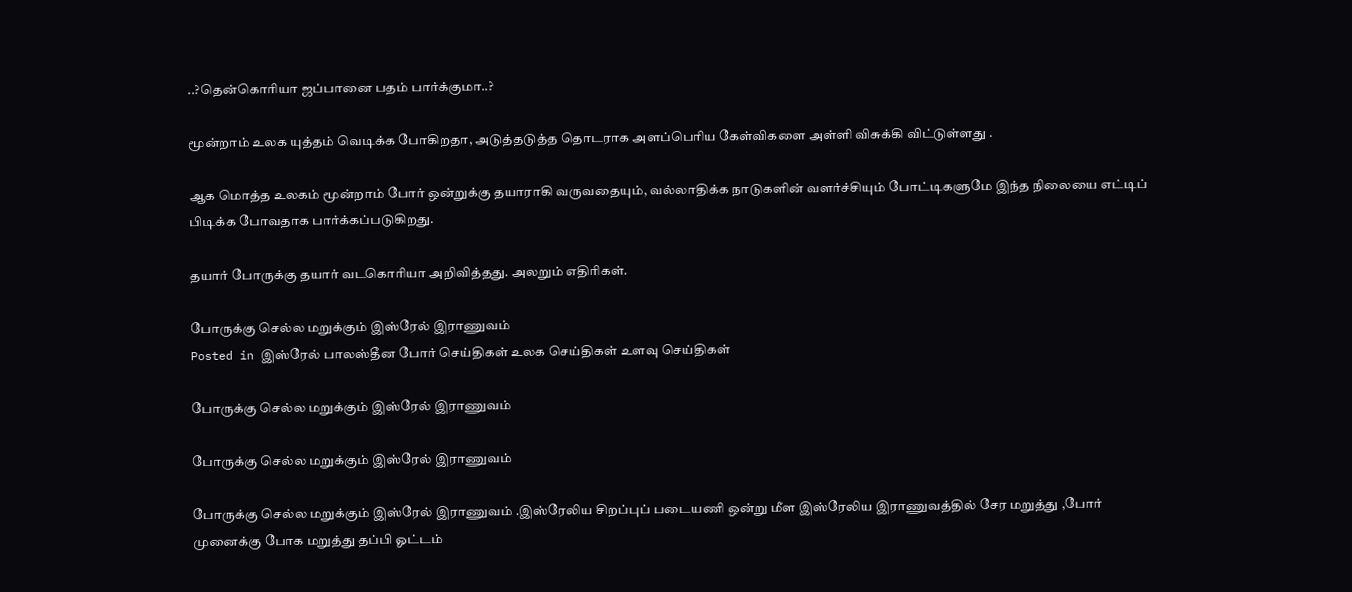..?தென்கொரியா ஜப்பானை பதம் பார்க்குமா..?

மூன்றாம் உலக யுத்தம் வெடிக்க போகிறதா, அடுத்தடுத்த தொடராக அளப்பெரிய கேள்விகளை அள்ளி விசுக்கி விட்டுள்ளது .

ஆக மொத்த உலகம் மூன்றாம் போர் ஒன்றுக்கு தயாராகி வருவதையும், வல்லாதிக்க நாடுகளின் வளர்ச்சியும் போட்டிகளுமே இந்த நிலையை எட்டிப் பிடிக்க போவதாக பார்க்கப்படுகிறது.

தயார் போருக்கு தயார் வடகொரியா அறிவித்தது. அலறும் எதிரிகள்.

போருக்கு செல்ல மறுக்கும் இஸ்ரேல் இராணுவம்
Posted in இஸ்ரேல் பாலஸ்தீன போர் செய்திகள் உலக செய்திகள் உளவு செய்திகள்

போருக்கு செல்ல மறுக்கும் இஸ்ரேல் இராணுவம்

போருக்கு செல்ல மறுக்கும் இஸ்ரேல் இராணுவம்

போருக்கு செல்ல மறுக்கும் இஸ்ரேல் இராணுவம் .இஸ்ரேலிய சிறப்புப் படையணி ஒன்று மீள இஸ்ரேலிய இராணுவத்தில் சேர மறுத்து ,போர் முனைக்கு போக மறுத்து தப்பி ஓட்டம்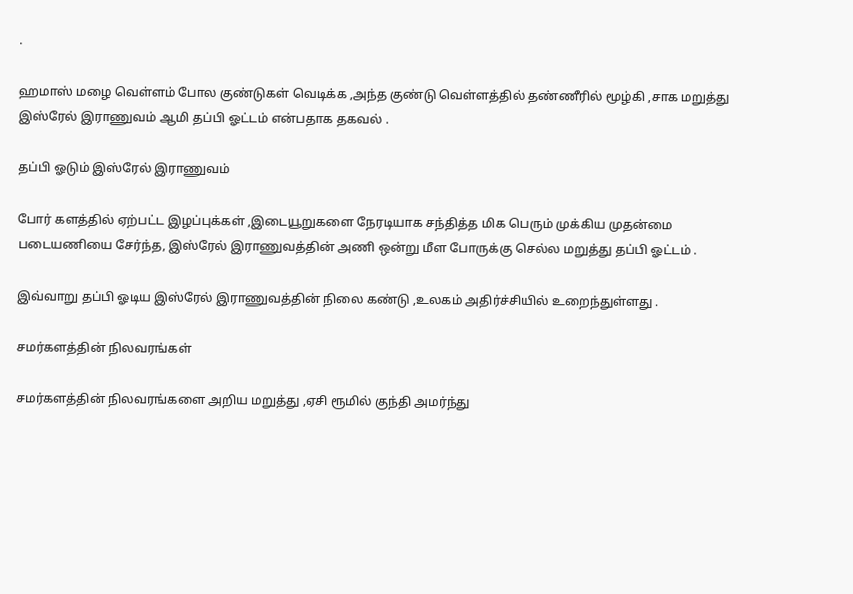.

ஹமாஸ் மழை வெள்ளம் போல குண்டுகள் வெடிக்க ,அந்த குண்டு வெள்ளத்தில் தண்ணீரில் மூழ்கி ,சாக மறுத்து இஸ்ரேல் இராணுவம் ஆமி தப்பி ஓட்டம் என்பதாக தகவல் .

தப்பி ஓடும் இஸ்ரேல் இராணுவம்

போர் களத்தில் ஏற்பட்ட இழப்புக்கள் ,இடையூறுகளை நேரடியாக சந்தித்த மிக பெரும் முக்கிய முதன்மை படையணியை சேர்ந்த, இஸ்ரேல் இராணுவத்தின் அணி ஒன்று மீள போருக்கு செல்ல மறுத்து தப்பி ஓட்டம் .

இவ்வாறு தப்பி ஓடிய இஸ்ரேல் இராணுவத்தின் நிலை கண்டு ,உலகம் அதிர்ச்சியில் உறைந்துள்ளது .

சமர்களத்தின் நிலவரங்கள்

சமர்களத்தின் நிலவரங்களை அறிய மறுத்து ,ஏசி ரூமில் குந்தி அமர்ந்து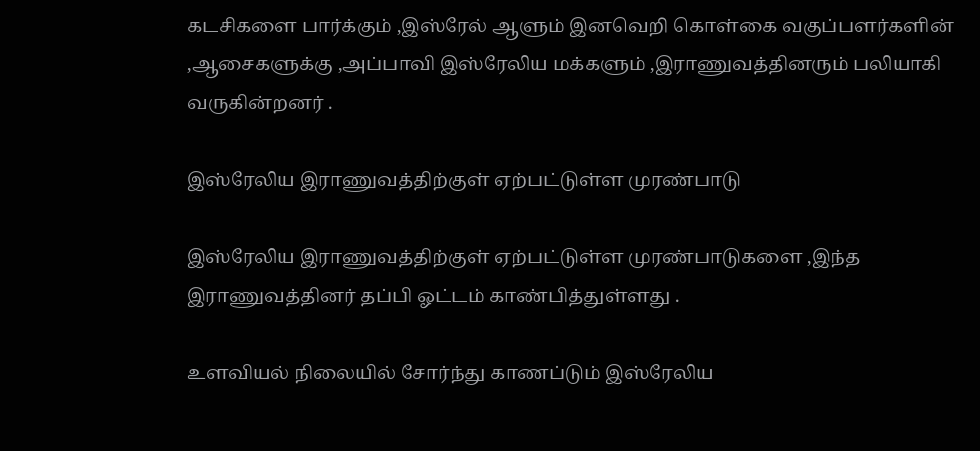கடசிகளை பார்க்கும் ,இஸ்ரேல் ஆளும் இனவெறி கொள்கை வகுப்பளர்களின் ,ஆசைகளுக்கு ,அப்பாவி இஸ்ரேலிய மக்களும் ,இராணுவத்தினரும் பலியாகி வருகின்றனர் .

இஸ்ரேலிய இராணுவத்திற்குள் ஏற்பட்டுள்ள முரண்பாடு

இஸ்ரேலிய இராணுவத்திற்குள் ஏற்பட்டுள்ள முரண்பாடுகளை ,இந்த இராணுவத்தினர் தப்பி ஓட்டம் காண்பித்துள்ளது .

உளவியல் நிலையில் சோர்ந்து காணப்டும் இஸ்ரேலிய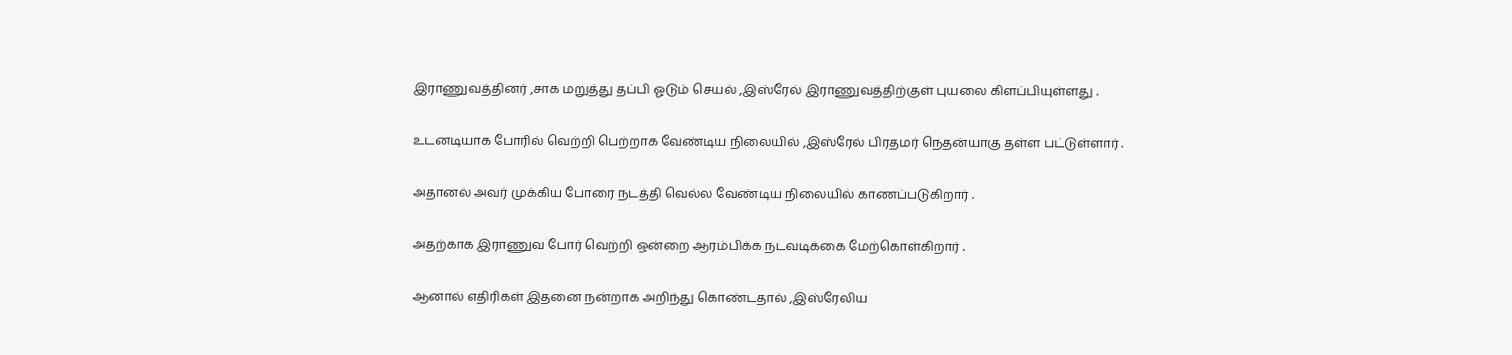இராணுவத்தினர் ,சாக மறுத்து தப்பி ஓடும் செயல் ,இஸ்ரேல் இராணுவத்திற்குள் புயலை கிளப்பியுள்ளது .

உடனடியாக போரில் வெற்றி பெற்றாக வேண்டிய நிலையில் ,இஸ்ரேல் பிரதமர் நெதன்யாகு தள்ள பட்டுள்ளார் .

அதானல் அவர் முக்கிய போரை நடத்தி வெல்ல வேண்டிய நிலையில் காணப்படுகிறார் .

அதற்காக இராணுவ போர் வெற்றி ஒன்றை ஆரம்பிக்க நடவடிக்கை மேற்கொள்கிறார் .

ஆனால் எதிரிகள் இதனை நன்றாக அறிந்து கொண்டதால் ,இஸ்ரேலிய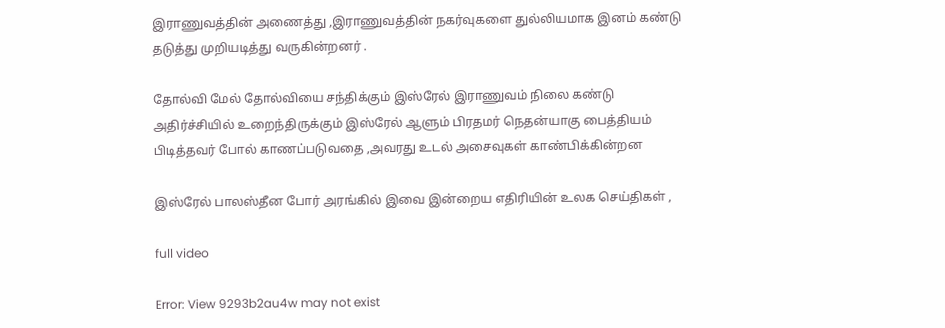இராணுவத்தின் அணைத்து ,இராணுவத்தின் நகர்வுகளை துல்லியமாக இனம் கண்டு தடுத்து முறியடித்து வருகின்றனர் .

தோல்வி மேல் தோல்வியை சந்திக்கும் இஸ்ரேல் இராணுவம் நிலை கண்டு அதிர்ச்சியில் உறைந்திருக்கும் இஸ்ரேல் ஆளும் பிரதமர் நெதன்யாகு பைத்தியம் பிடித்தவர் போல் காணப்படுவதை ,அவரது உடல் அசைவுகள் காண்பிக்கின்றன

இஸ்ரேல் பாலஸ்தீன போர் அரங்கில் இவை இன்றைய எதிரியின் உலக செய்திகள் ,

full video

Error: View 9293b2au4w may not exist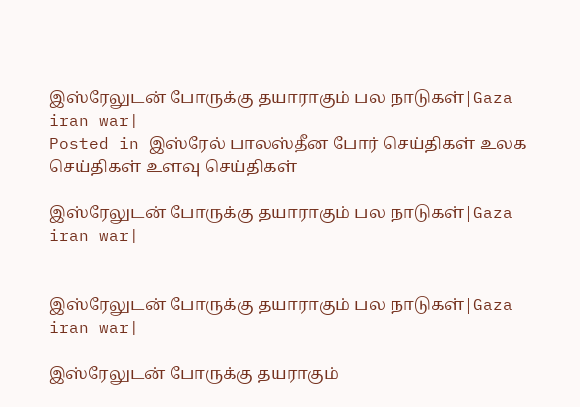இஸ்ரேலுடன் போருக்கு தயாராகும் பல நாடுகள்|Gaza iran war|
Posted in இஸ்ரேல் பாலஸ்தீன போர் செய்திகள் உலக செய்திகள் உளவு செய்திகள்

இஸ்ரேலுடன் போருக்கு தயாராகும் பல நாடுகள்|Gaza iran war|


இஸ்ரேலுடன் போருக்கு தயாராகும் பல நாடுகள்|Gaza iran war|

இஸ்ரேலுடன் போருக்கு தயராகும்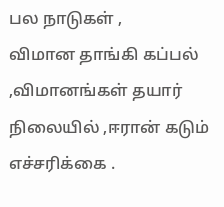பல நாடுகள் ,
விமான தாங்கி கப்பல் ,விமானங்கள் தயார் நிலையில் ,ஈரான் கடும் எச்சரிக்கை .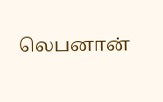லெபனான்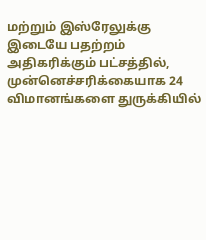மற்றும் இஸ்ரேலுக்கு இடையே பதற்றம் அதிகரிக்கும் பட்சத்தில், முன்னெச்சரிக்கையாக 24 விமானங்களை துருக்கியில்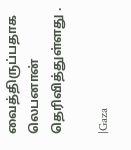வைத்திருப்பதாக லெபனான் தெரிவித்துள்ளது .

|Gaza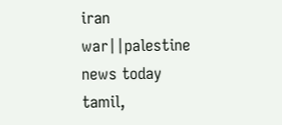iran war||palestine news today tamil,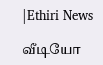|Ethiri News

வீடியோ